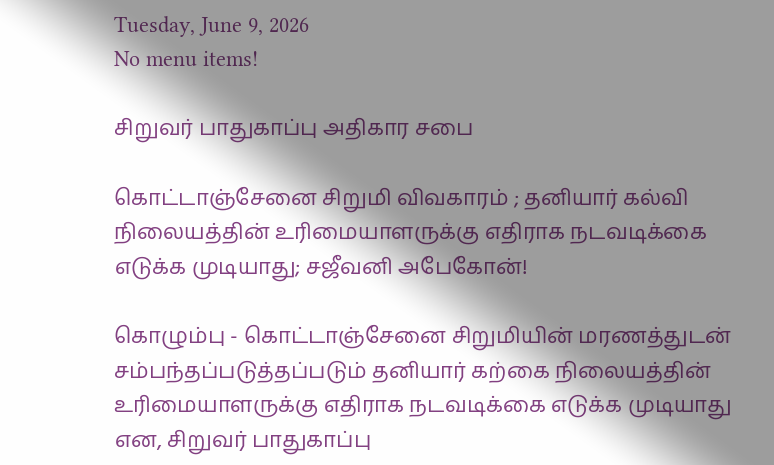Tuesday, June 9, 2026
No menu items!

சிறுவர் பாதுகாப்பு அதிகார சபை

கொட்டாஞ்சேனை சிறுமி விவகாரம் ; தனியார் கல்வி நிலையத்தின் உரிமையாளருக்கு எதிராக நடவடிக்கை எடுக்க முடியாது; சஜீவனி அபேகோன்!

கொழும்பு - கொட்டாஞ்சேனை சிறுமியின் மரணத்துடன் சம்பந்தப்படுத்தப்படும் தனியார் கற்கை நிலையத்தின் உரிமையாளருக்கு எதிராக நடவடிக்கை எடுக்க முடியாது என, சிறுவர் பாதுகாப்பு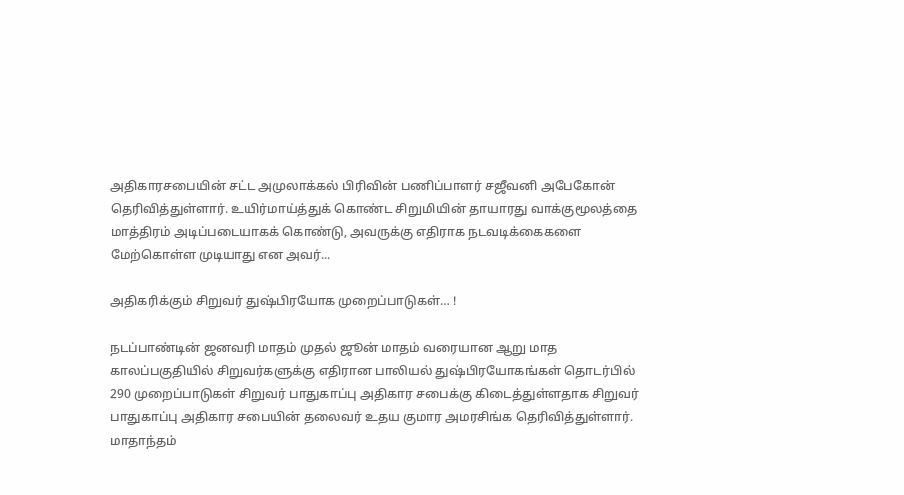அதிகாரசபையின் சட்ட அமுலாக்கல் பிரிவின் பணிப்பாளர் சஜீவனி அபேகோன் தெரிவித்துள்ளார். உயிர்மாய்த்துக் கொண்ட சிறுமியின் தாயாரது வாக்குமூலத்தை மாத்திரம் அடிப்படையாகக் கொண்டு, அவருக்கு எதிராக நடவடிக்கைகளை மேற்கொள்ள முடியாது என அவர்...

அதிகரிக்கும் சிறுவர் துஷ்பிரயோக முறைப்பாடுகள்… !

நடப்பாண்டின் ஜனவரி மாதம் முதல் ஜூன் மாதம் வரையான ஆறு மாத காலப்பகுதியில் சிறுவர்களுக்கு எதிரான பாலியல் துஷ்பிரயோகங்கள் தொடர்பில் 290 முறைப்பாடுகள் சிறுவர் பாதுகாப்பு அதிகார சபைக்கு கிடைத்துள்ளதாக சிறுவர் பாதுகாப்பு அதிகார சபையின் தலைவர் உதய குமார அமரசிங்க தெரிவித்துள்ளார். மாதாந்தம்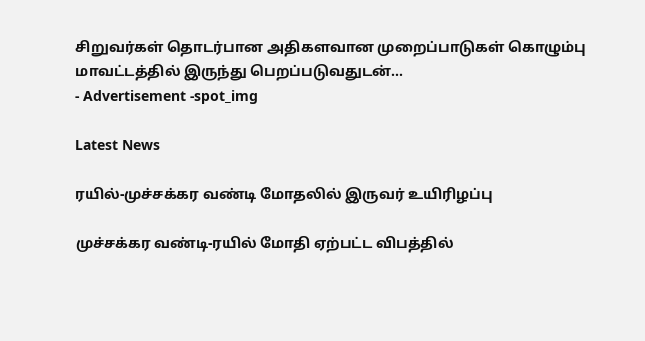சிறுவர்கள் தொடர்பான அதிகளவான முறைப்பாடுகள் கொழும்பு மாவட்டத்தில் இருந்து பெறப்படுவதுடன்...
- Advertisement -spot_img

Latest News

ரயில்-முச்சக்கர வண்டி மோதலில் இருவர் உயிரிழப்பு

முச்சக்கர வண்டி-ரயில் மோதி ஏற்பட்ட விபத்தில்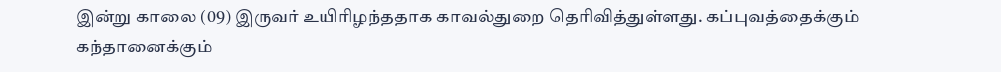இன்று காலை (09) இருவர் உயிரிழந்ததாக காவல்துறை தெரிவித்துள்ளது. கப்புவத்தைக்கும் கந்தானைக்கும்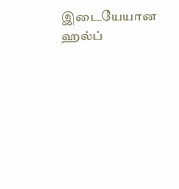இடையேயான ஹல்ப்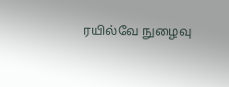ரயில்வே நுழைவு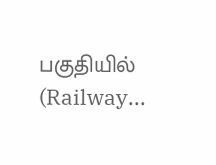பகுதியில் (Railway...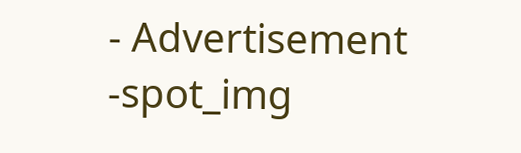- Advertisement -spot_img